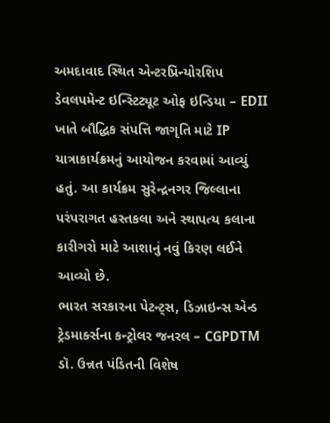અમદાવાદ સ્થિત એન્ટરપ્રિન્યોરશિપ ડેવલપમેન્ટ ઇન્સ્ટિટ્યૂટ ઓફ ઇન્ડિયા – EDII ખાતે બૌદ્ધિક સંપત્તિ જાગૃતિ માટે IP યાત્રાકાર્યક્રમનું આયોજન કરવામાં આવ્યું હતું. આ કાર્યક્રમ સુરેન્દ્રનગર જિલ્લાના પરંપરાગત હસ્તકલા અને સ્થાપત્ય કલાના કારીગરો માટે આશાનું નવું કિરણ લઈને આવ્યો છે.
ભારત સરકારના પેટન્ટ્સ, ડિઝાઇન્સ એન્ડ ટ્રેડમાર્ક્સના કન્ટ્રોલર જનરલ – CGPDTM ડૉ. ઉન્નત પંડિતની વિશેષ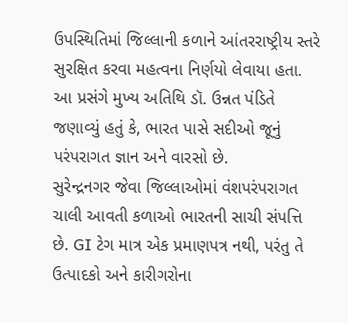ઉપસ્થિતિમાં જિલ્લાની કળાને આંતરરાષ્ટ્રીય સ્તરે સુરક્ષિત કરવા મહત્વના નિર્ણયો લેવાયા હતા. આ પ્રસંગે મુખ્ય અતિથિ ડૉ. ઉન્નત પંડિતે જણાવ્યું હતું કે, ભારત પાસે સદીઓ જૂનું પરંપરાગત જ્ઞાન અને વારસો છે.
સુરેન્દ્રનગર જેવા જિલ્લાઓમાં વંશપરંપરાગત ચાલી આવતી કળાઓ ભારતની સાચી સંપત્તિ છે. GI ટેગ માત્ર એક પ્રમાણપત્ર નથી, પરંતુ તે ઉત્પાદકો અને કારીગરોના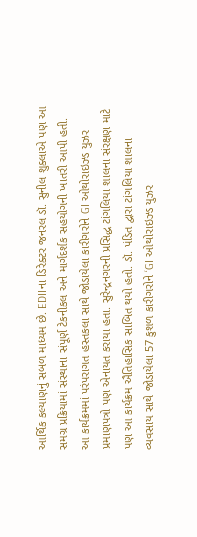આર્થિક કલ્યાણનું સબળ માધ્યમ છે. EDIIના ડિરેક્ટર જનરલ ડૉ. સુનીલ શુક્લાએ પણ આ સમગ્ર પ્રક્રિયામાં સંસ્થાના સંપૂર્ણ ટેકનીકલ અને માર્ગદર્શક સહયોગની ખાતરી આપી હતી.
આ કાર્યક્રમમાં પરંપરાગત હસ્તકલા સાથે જોડાયેલા કારીગરોને GI ઓથોરાઇઝ્ડ યુઝર પ્રમાણપત્રો પણ એનાયત કરાયા હતા. સુરેન્દ્રનગરની પ્રસિદ્ધ ટાંગલિયા શાલના સંરક્ષણ માટે પણ આ કાર્યક્રમ ઐતિહાસિક સાબિત થયો હતો. ડૉ. પંડિત દ્વારા ટાંગલિયા શાલના વ્યવસાય સાથે જોડાયેલા 57 કુશળ કારીગરોને ‘GI ઓથોરાઇઝ્ડ યુઝર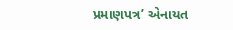પ્રમાણપત્ર’ એનાયત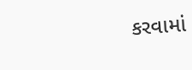કરવામાં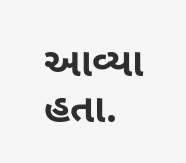આવ્યા હતા.